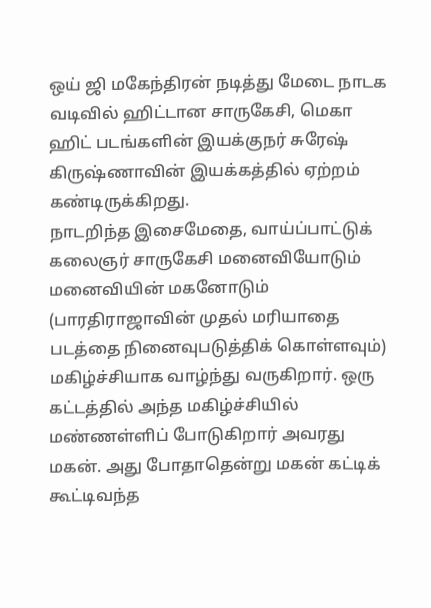ஒய் ஜி மகேந்திரன் நடித்து மேடை நாடக வடிவில் ஹிட்டான சாருகேசி, மெகா ஹிட் படங்களின் இயக்குநர் சுரேஷ் கிருஷ்ணாவின் இயக்கத்தில் ஏற்றம் கண்டிருக்கிறது.
நாடறிந்த இசைமேதை, வாய்ப்பாட்டுக் கலைஞர் சாருகேசி மனைவியோடும் மனைவியின் மகனோடும் (பாரதிராஜாவின் முதல் மரியாதை படத்தை நினைவுபடுத்திக் கொள்ளவும்) மகிழ்ச்சியாக வாழ்ந்து வருகிறார். ஒரு கட்டத்தில் அந்த மகிழ்ச்சியில் மண்ணள்ளிப் போடுகிறார் அவரது மகன். அது போதாதென்று மகன் கட்டிக் கூட்டிவந்த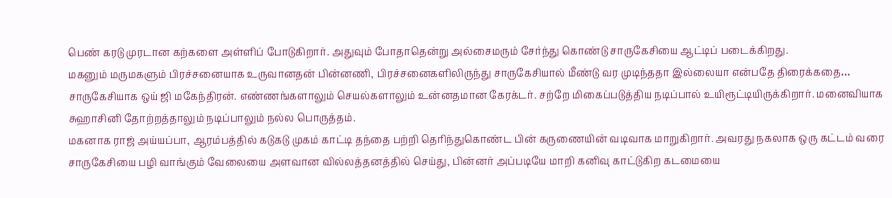பெண் கரடு முரடான கற்களை அள்ளிப் போடுகிறார். அதுவும் போதாதென்று அல்சைமரும் சேர்ந்து கொண்டு சாருகேசியை ஆட்டிப் படைக்கிறது.
மகனும் மருமகளும் பிரச்சனையாக உருவானதன் பின்னணி, பிரச்சனைகளிலிருந்து சாருகேசியால் மீண்டு வர முடிந்ததா இல்லையா என்பதே திரைக்கதை…
சாருகேசியாக ஒய் ஜி மகேந்திரன். எண்ணங்களாலும் செயல்களாலும் உன்னதமான கேரக்டர். சற்றே மிகைப்படுத்திய நடிப்பால் உயிரூட்டியிருக்கிறார். மனைவியாக சுஹாசினி தோற்றத்தாலும் நடிப்பாலும் நல்ல பொருத்தம்.
மகனாக ராஜ் அய்யப்பா, ஆரம்பத்தில் கடுகடு முகம் காட்டி தந்தை பற்றி தெரிந்துகொண்ட பின் கருணையின் வடிவாக மாறுகிறார். அவரது நகலாக ஒரு கட்டம் வரை சாருகேசியை பழி வாங்கும் வேலையை அளவான வில்லத்தனத்தில் செய்து, பின்னர் அப்படியே மாறி கனிவு காட்டுகிற கடமையை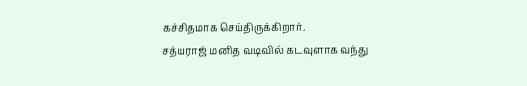கச்சிதமாக செய்திருக்கிறார்.
சத்யராஜ் மனித வடிவில் கடவுளாக வந்து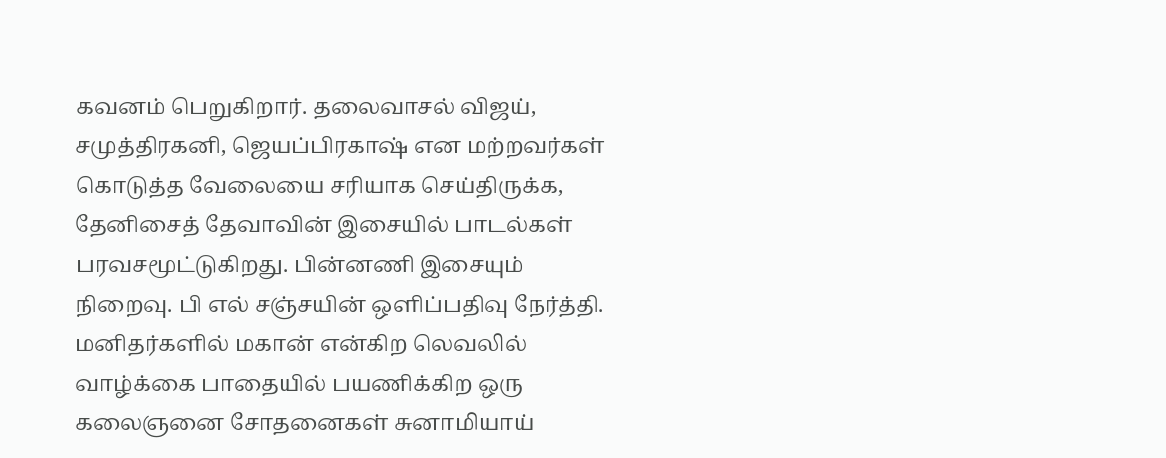கவனம் பெறுகிறார். தலைவாசல் விஜய், சமுத்திரகனி, ஜெயப்பிரகாஷ் என மற்றவர்கள் கொடுத்த வேலையை சரியாக செய்திருக்க, தேனிசைத் தேவாவின் இசையில் பாடல்கள் பரவசமூட்டுகிறது. பின்னணி இசையும் நிறைவு. பி எல் சஞ்சயின் ஒளிப்பதிவு நேர்த்தி.
மனிதர்களில் மகான் என்கிற லெவலில் வாழ்க்கை பாதையில் பயணிக்கிற ஒரு கலைஞனை சோதனைகள் சுனாமியாய்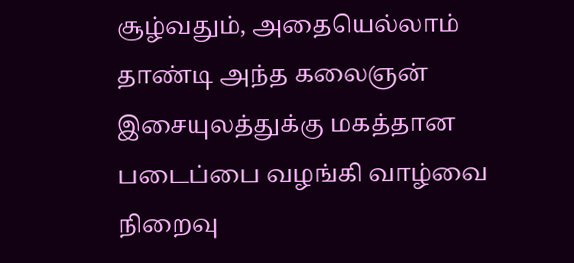சூழ்வதும், அதையெல்லாம் தாண்டி அந்த கலைஞன் இசையுலத்துக்கு மகத்தான படைப்பை வழங்கி வாழ்வை நிறைவு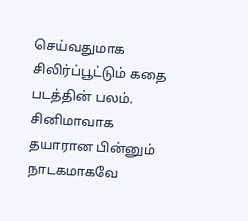செய்வதுமாக சிலிர்ப்பூட்டும் கதை படத்தின் பலம். சினிமாவாக தயாரான பின்னும் நாடகமாகவே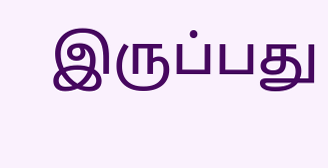இருப்பது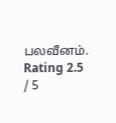பலவீனம்.
Rating 2.5 / 5